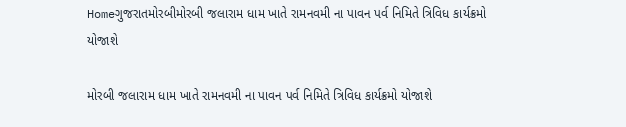Homeગુજરાતમોરબીમોરબી જલારામ ધામ ખાતે રામનવમી ના પાવન પર્વ નિમિતે ત્રિવિધ કાર્યક્રમો યોજાશે

મોરબી જલારામ ધામ ખાતે રામનવમી ના પાવન પર્વ નિમિતે ત્રિવિધ કાર્યક્રમો યોજાશે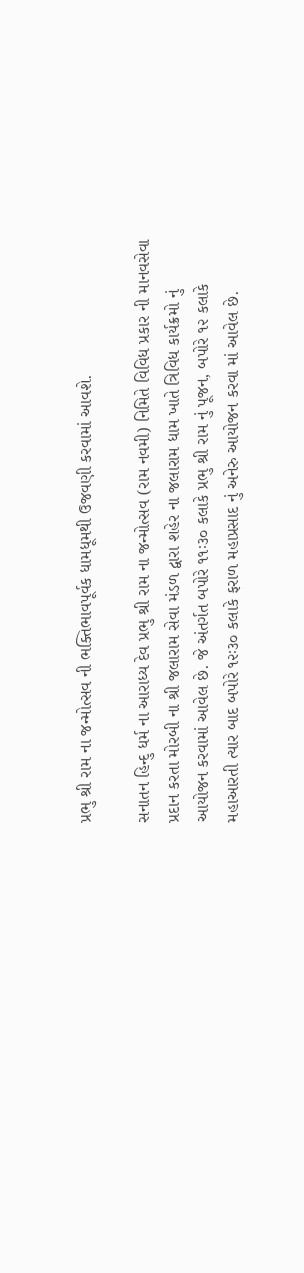પ્રભુ શ્રી રામ ના જન્મોત્સવ ની ભક્તિભાવપૂર્વક ધામધૂમથી ઉજવણી કરવામાં આવશે.

સનાતન હિન્દુ ધર્મ ના આરાધ્ય દેવ પ્રભુ શ્રી રામ ના જન્મોત્સવ (રામ નવમી) નિમિતે વિવિધ પ્રકાર ની માનવસેવા પ્રદાન કરતા મોરબી ના શ્રી જલારામ સેવા મંડળ દ્વારા શહેર ના જલારામ ધામ ખાતે ત્રિવિધ કાર્યક્રમો નું આયોજન કરવામાં આવેલ છે. જે અંતર્ગત બપોરે ૧૧ઃ૩૦ કલાકે પ્રભુ શ્રી રામ નું પૂજન, બપોરે ૧૨ કલાકે મહાઆરતી ત્યાર બાદ બપોરે ૧૨ઃ૩૦ કલાકે ફરાળ મહાપ્રસાદ નું અનેરુ આયોજન કરવા માં આવેલ છે.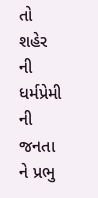તો શહેર ની ધર્મપ્રેમી ની જનતા ને પ્રભુ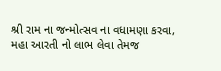શ્રી રામ ના જન્મોત્સવ ના વધામણા કરવા, મહા આરતી નો લાભ લેવા તેમજ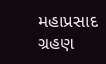મહાપ્રસાદ ગ્રહણ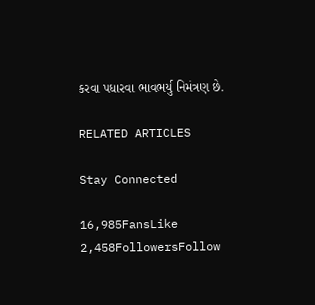કરવા પધારવા ભાવભર્યુ નિમંત્રણ છે.

RELATED ARTICLES

Stay Connected

16,985FansLike
2,458FollowersFollow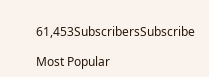61,453SubscribersSubscribe

Most Popular